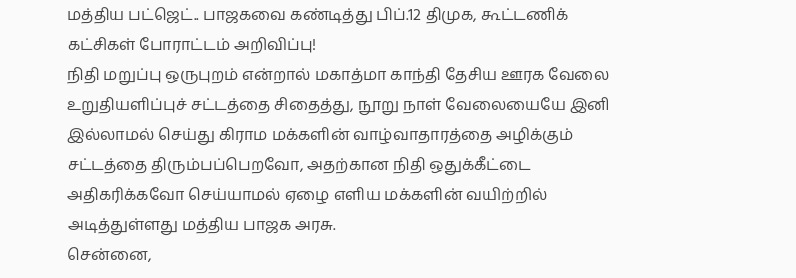மத்திய பட்ஜெட்.. பாஜகவை கண்டித்து பிப்.12 திமுக, கூட்டணிக் கட்சிகள் போராட்டம் அறிவிப்பு!
நிதி மறுப்பு ஒருபுறம் என்றால் மகாத்மா காந்தி தேசிய ஊரக வேலை உறுதியளிப்புச் சட்டத்தை சிதைத்து, நூறு நாள் வேலையையே இனி இல்லாமல் செய்து கிராம மக்களின் வாழ்வாதாரத்தை அழிக்கும் சட்டத்தை திரும்பப்பெறவோ, அதற்கான நிதி ஒதுக்கீட்டை அதிகரிக்கவோ செய்யாமல் ஏழை எளிய மக்களின் வயிற்றில் அடித்துள்ளது மத்திய பாஜக அரசு.
சென்னை,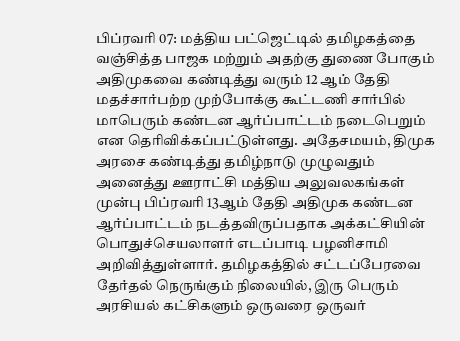பிப்ரவரி 07: மத்திய பட்ஜெட்டில் தமிழகத்தை வஞ்சித்த பாஜக மற்றும் அதற்கு துணை போகும் அதிமுகவை கண்டித்து வரும் 12 ஆம் தேதி மதச்சார்பற்ற முற்போக்கு கூட்டணி சார்பில் மாபெரும் கண்டன ஆர்ப்பாட்டம் நடைபெறும் என தெரிவிக்கப்பட்டுள்ளது. அதேசமயம், திமுக அரசை கண்டித்து தமிழ்நாடு முழுவதும் அனைத்து ஊராட்சி மத்திய அலுவலகங்கள் முன்பு பிப்ரவரி 13ஆம் தேதி அதிமுக கண்டன ஆர்ப்பாட்டம் நடத்தவிருப்பதாக அக்கட்சியின் பொதுச்செயலாளர் எடப்பாடி பழனிசாமி அறிவித்துள்ளார். தமிழகத்தில் சட்டப்பேரவை தேர்தல் நெருங்கும் நிலையில், இரு பெரும் அரசியல் கட்சிகளும் ஒருவரை ஒருவர்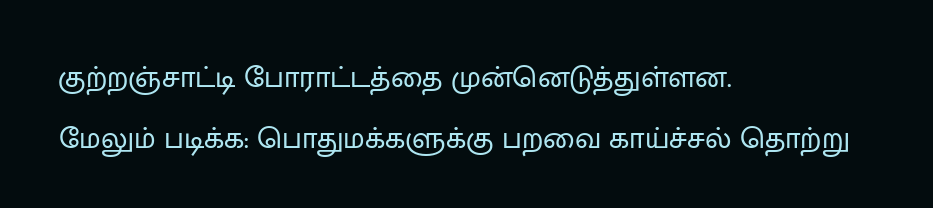குற்றஞ்சாட்டி போராட்டத்தை முன்னெடுத்துள்ளன.
மேலும் படிக்க: பொதுமக்களுக்கு பறவை காய்ச்சல் தொற்று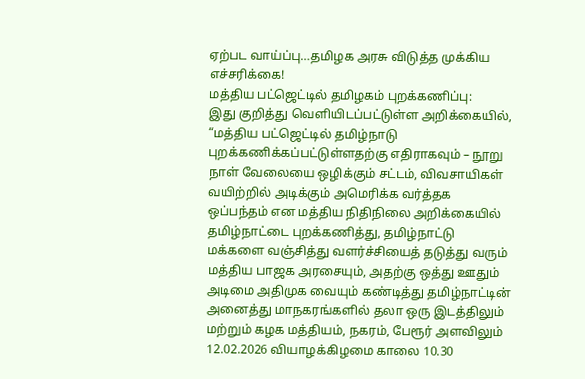ஏற்பட வாய்ப்பு…தமிழக அரசு விடுத்த முக்கிய எச்சரிக்கை!
மத்திய பட்ஜெட்டில் தமிழகம் புறக்கணிப்பு:
இது குறித்து வெளியிடப்பட்டுள்ள அறிக்கையில், “மத்திய பட்ஜெட்டில் தமிழ்நாடு புறக்கணிக்கப்பட்டுள்ளதற்கு எதிராகவும் – நூறு நாள் வேலையை ஒழிக்கும் சட்டம், விவசாயிகள் வயிற்றில் அடிக்கும் அமெரிக்க வர்த்தக ஒப்பந்தம் என மத்திய நிதிநிலை அறிக்கையில் தமிழ்நாட்டை புறக்கணித்து, தமிழ்நாட்டு மக்களை வஞ்சித்து வளர்ச்சியைத் தடுத்து வரும் மத்திய பாஜக அரசையும், அதற்கு ஒத்து ஊதும் அடிமை அதிமுக வையும் கண்டித்து தமிழ்நாட்டின் அனைத்து மாநகரங்களில் தலா ஒரு இடத்திலும் மற்றும் கழக மத்தியம், நகரம், பேரூர் அளவிலும் 12.02.2026 வியாழக்கிழமை காலை 10.30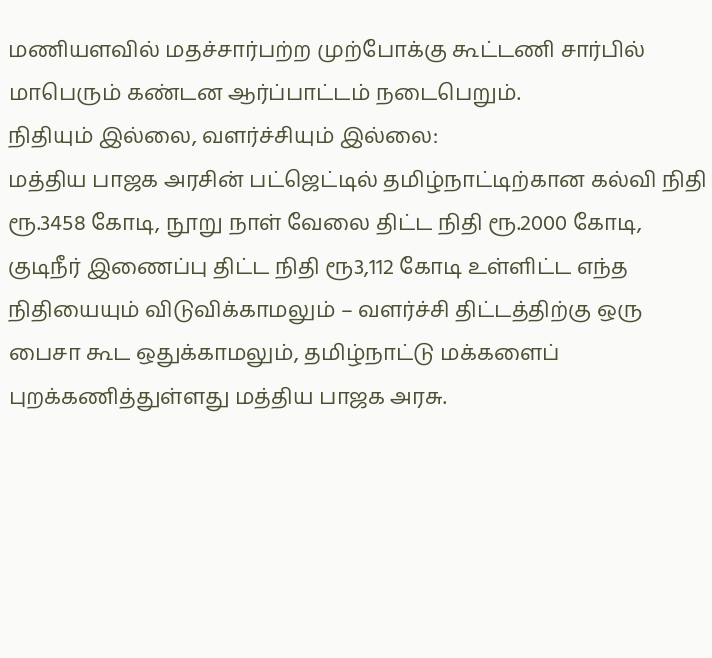மணியளவில் மதச்சார்பற்ற முற்போக்கு கூட்டணி சார்பில் மாபெரும் கண்டன ஆர்ப்பாட்டம் நடைபெறும்.
நிதியும் இல்லை, வளர்ச்சியும் இல்லை:
மத்திய பாஜக அரசின் பட்ஜெட்டில் தமிழ்நாட்டிற்கான கல்வி நிதி ரூ.3458 கோடி, நூறு நாள் வேலை திட்ட நிதி ரூ.2000 கோடி, குடிநீர் இணைப்பு திட்ட நிதி ரூ3,112 கோடி உள்ளிட்ட எந்த நிதியையும் விடுவிக்காமலும் – வளர்ச்சி திட்டத்திற்கு ஒரு பைசா கூட ஒதுக்காமலும், தமிழ்நாட்டு மக்களைப் புறக்கணித்துள்ளது மத்திய பாஜக அரசு.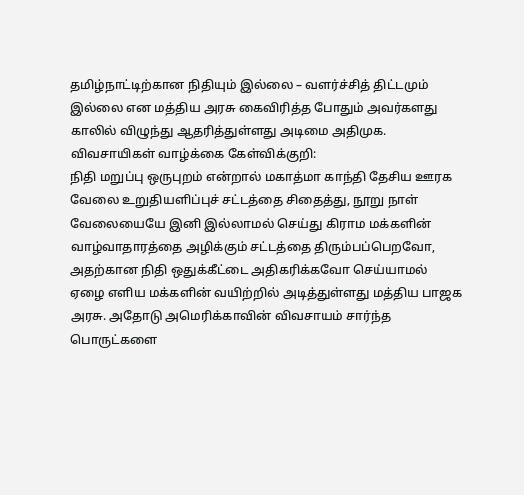தமிழ்நாட்டிற்கான நிதியும் இல்லை – வளர்ச்சித் திட்டமும் இல்லை என மத்திய அரசு கைவிரித்த போதும் அவர்களது காலில் விழுந்து ஆதரித்துள்ளது அடிமை அதிமுக.
விவசாயிகள் வாழ்க்கை கேள்விக்குறி:
நிதி மறுப்பு ஒருபுறம் என்றால் மகாத்மா காந்தி தேசிய ஊரக வேலை உறுதியளிப்புச் சட்டத்தை சிதைத்து, நூறு நாள் வேலையையே இனி இல்லாமல் செய்து கிராம மக்களின் வாழ்வாதாரத்தை அழிக்கும் சட்டத்தை திரும்பப்பெறவோ, அதற்கான நிதி ஒதுக்கீட்டை அதிகரிக்கவோ செய்யாமல் ஏழை எளிய மக்களின் வயிற்றில் அடித்துள்ளது மத்திய பாஜக அரசு. அதோடு அமெரிக்காவின் விவசாயம் சார்ந்த பொருட்களை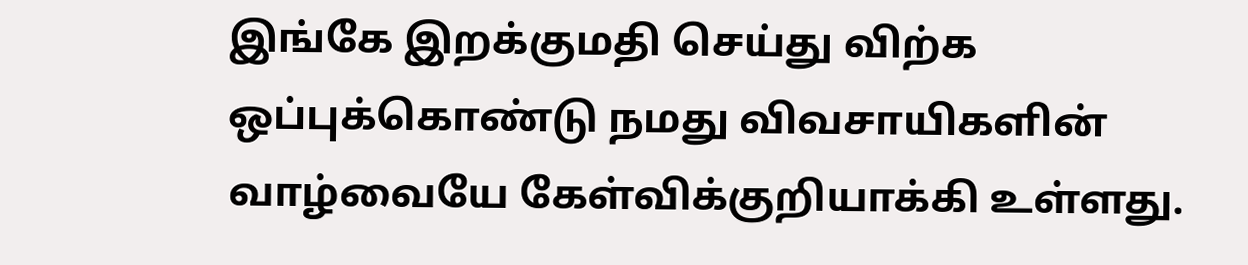இங்கே இறக்குமதி செய்து விற்க ஒப்புக்கொண்டு நமது விவசாயிகளின் வாழ்வையே கேள்விக்குறியாக்கி உள்ளது.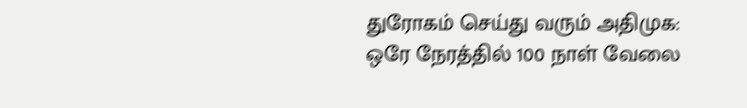துரோகம் செய்து வரும் அதிமுக:
ஒரே நேரத்தில் 100 நாள் வேலை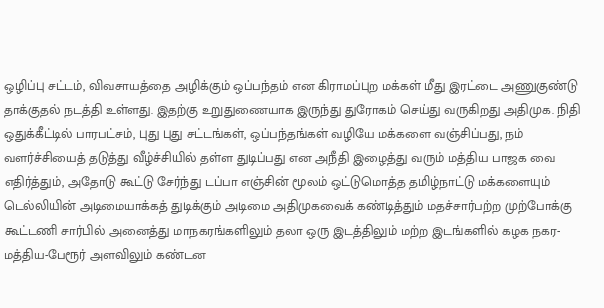ஒழிப்பு சட்டம், விவசாயத்தை அழிக்கும் ஒப்பந்தம் என கிராமப்புற மக்கள் மீது இரட்டை அணுகுண்டு தாக்குதல் நடத்தி உள்ளது. இதற்கு உறுதுணையாக இருந்து துரோகம் செய்து வருகிறது அதிமுக. நிதி ஒதுக்கீட்டில் பாரபட்சம், புது புது சட்டங்கள், ஒப்பந்தங்கள் வழியே மக்களை வஞ்சிப்பது, நம் வளர்ச்சியைத் தடுத்து வீழ்ச்சியில் தள்ள துடிப்பது என அநீதி இழைத்து வரும் மத்திய பாஜக வை எதிர்த்தும், அதோடு கூட்டு சேர்ந்து டப்பா எஞ்சின் மூலம் ஒட்டுமொத்த தமிழ்நாட்டு மக்களையும் டெல்லியின் அடிமையாக்கத் துடிக்கும் அடிமை அதிமுகவைக் கண்டித்தும் மதச்சார்பற்ற முற்போக்கு கூட்டணி சார்பில் அனைத்து மாநகரங்களிலும் தலா ஒரு இடத்திலும் மற்ற இடங்களில் கழக நகர-மத்திய-பேரூர் அளவிலும் கண்டன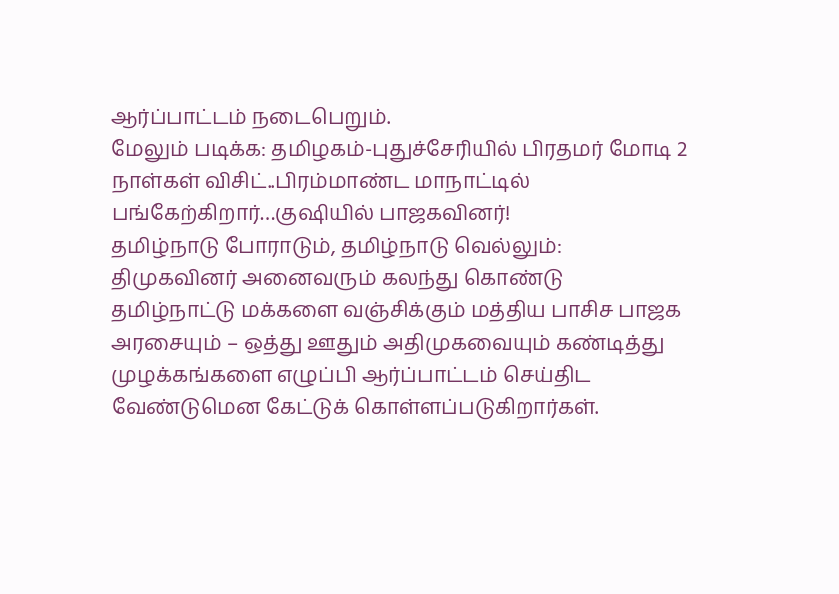ஆர்ப்பாட்டம் நடைபெறும்.
மேலும் படிக்க: தமிழகம்-புதுச்சேரியில் பிரதமர் மோடி 2 நாள்கள் விசிட்..பிரம்மாண்ட மாநாட்டில் பங்கேற்கிறார்…குஷியில் பாஜகவினர்!
தமிழ்நாடு போராடும், தமிழ்நாடு வெல்லும்:
திமுகவினர் அனைவரும் கலந்து கொண்டு தமிழ்நாட்டு மக்களை வஞ்சிக்கும் மத்திய பாசிச பாஜக அரசையும் – ஒத்து ஊதும் அதிமுகவையும் கண்டித்து முழக்கங்களை எழுப்பி ஆர்ப்பாட்டம் செய்திட வேண்டுமென கேட்டுக் கொள்ளப்படுகிறார்கள்.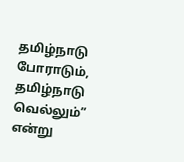தமிழ்நாடு போராடும், தமிழ்நாடு வெல்லும்” என்று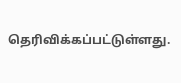தெரிவிக்கப்பட்டுள்ளது.